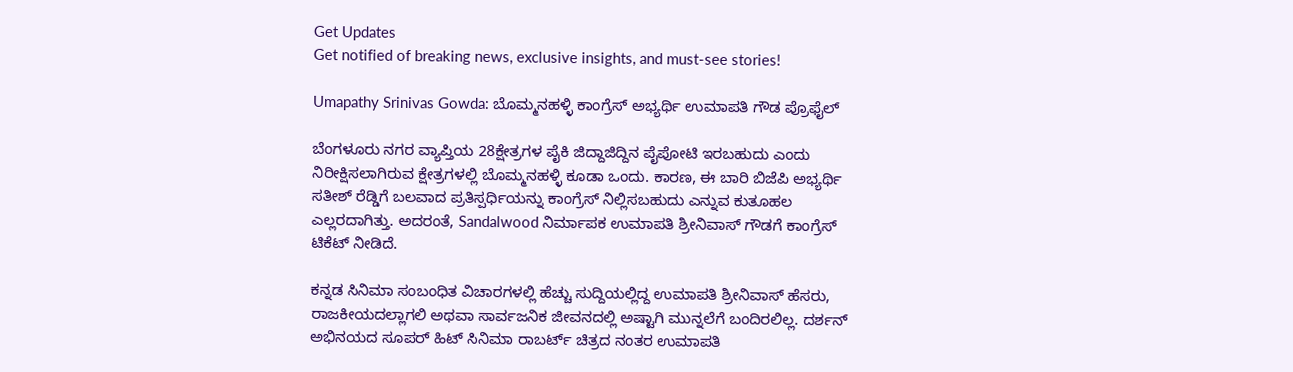Get Updates
Get notified of breaking news, exclusive insights, and must-see stories!

Umapathy Srinivas Gowda: ಬೊಮ್ಮನಹಳ್ಳಿ ಕಾಂಗ್ರೆಸ್ ಅಭ್ಯರ್ಥಿ ಉಮಾಪತಿ ಗೌಡ ಪ್ರೊಫೈಲ್

ಬೆಂಗಳೂರು ನಗರ ವ್ಯಾಪ್ತಿಯ 28ಕ್ಷೇತ್ರಗಳ ಪೈಕಿ ಜಿದ್ದಾಜಿದ್ದಿನ ಪೈಪೋಟಿ ಇರಬಹುದು ಎಂದು ನಿರೀಕ್ಷಿಸಲಾಗಿರುವ ಕ್ಷೇತ್ರಗಳಲ್ಲಿ ಬೊಮ್ಮನಹಳ್ಳಿ ಕೂಡಾ ಒಂದು. ಕಾರಣ, ಈ ಬಾರಿ ಬಿಜೆಪಿ ಅಭ್ಯರ್ಥಿ ಸತೀಶ್ ರೆಡ್ಡಿಗೆ ಬಲವಾದ ಪ್ರತಿಸ್ಪರ್ಧಿಯನ್ನು ಕಾಂಗ್ರೆಸ್ ನಿಲ್ಲಿಸಬಹುದು ಎನ್ನುವ ಕುತೂಹಲ ಎಲ್ಲರದಾಗಿತ್ತು. ಅದರಂತೆ, Sandalwood ನಿರ್ಮಾಪಕ ಉಮಾಪತಿ ಶ್ರೀನಿವಾಸ್ ಗೌಡಗೆ ಕಾಂಗ್ರೆಸ್ ಟಿಕೆಟ್ ನೀಡಿದೆ.

ಕನ್ನಡ ಸಿನಿಮಾ ಸಂಬಂಧಿತ ವಿಚಾರಗಳಲ್ಲಿ ಹೆಚ್ಚು ಸುದ್ದಿಯಲ್ಲಿದ್ದ ಉಮಾಪತಿ ಶ್ರೀನಿವಾಸ್ ಹೆಸರು, ರಾಜಕೀಯದಲ್ಲಾಗಲಿ ಅಥವಾ ಸಾರ್ವಜನಿಕ ಜೀವನದಲ್ಲಿ ಅಷ್ಟಾಗಿ ಮುನ್ನಲೆಗೆ ಬಂದಿರಲಿಲ್ಲ. ದರ್ಶನ್ ಅಭಿನಯದ ಸೂಪರ್ ಹಿಟ್ ಸಿನಿಮಾ ರಾಬರ್ಟ್ ಚಿತ್ರದ ನಂತರ ಉಮಾಪತಿ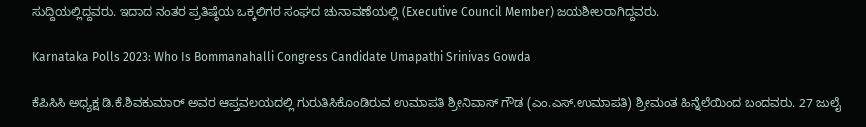ಸುದ್ದಿಯಲ್ಲಿದ್ದವರು. ಇದಾದ ನಂತರ ಪ್ರತಿಷ್ಠೆಯ ಒಕ್ಕಲಿಗರ ಸಂಘದ ಚುನಾವಣೆಯಲ್ಲಿ (Executive Council Member) ಜಯಶೀಲರಾಗಿದ್ದವರು.

Karnataka Polls 2023: Who Is Bommanahalli Congress Candidate Umapathi Srinivas Gowda

ಕೆಪಿಸಿಸಿ ಅಧ್ಯಕ್ಷ ಡಿ.ಕೆ.ಶಿವಕುಮಾರ್ ಅವರ ಆಪ್ತವಲಯದಲ್ಲಿ ಗುರುತಿಸಿಕೊಂಡಿರುವ ಉಮಾಪತಿ ಶ್ರೀನಿವಾಸ್ ಗೌಡ (ಎಂ.ಎಸ್.ಉಮಾಪತಿ) ಶ್ರೀಮಂತ ಹಿನ್ನೆಲೆಯಿಂದ ಬಂದವರು. 27 ಜುಲೈ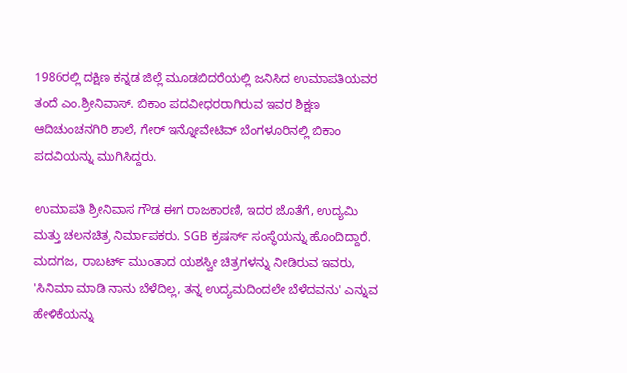1986ರಲ್ಲಿ ದಕ್ಷಿಣ ಕನ್ನಡ ಜಿಲ್ಲೆ ಮೂಡಬಿದರೆಯಲ್ಲಿ ಜನಿಸಿದ ಉಮಾಪತಿಯವರ ತಂದೆ ಎಂ.ಶ್ರೀನಿವಾಸ್. ಬಿಕಾಂ ಪದವೀಧರರಾಗಿರುವ ಇವರ ಶಿಕ್ಷಣ ಆದಿಚುಂಚನಗಿರಿ ಶಾಲೆ, ಗೇರ್ ಇನ್ನೋವೇಟಿವ್ ಬೆಂಗಳೂರಿನಲ್ಲಿ ಬಿಕಾಂ ಪದವಿಯನ್ನು ಮುಗಿಸಿದ್ದರು.

ಉಮಾಪತಿ ಶ್ರೀನಿವಾಸ ಗೌಡ ಈಗ ರಾಜಕಾರಣಿ, ಇದರ ಜೊತೆಗೆ, ಉದ್ಯಮಿ ಮತ್ತು ಚಲನಚಿತ್ರ ನಿರ್ಮಾಪಕರು. SGB ಕ್ರಷರ್ಸ್‌ ಸಂಸ್ಥೆಯನ್ನು ಹೊಂದಿದ್ದಾರೆ. ಮದಗಜ, ರಾಬರ್ಟ್ ಮುಂತಾದ ಯಶಸ್ವೀ ಚಿತ್ರಗಳನ್ನು ನೀಡಿರುವ ಇವರು, 'ಸಿನಿಮಾ ಮಾಡಿ ನಾನು ಬೆಳೆದಿಲ್ಲ, ತನ್ನ ಉದ್ಯಮದಿಂದಲೇ ಬೆಳೆದವನು' ಎನ್ನುವ ಹೇಳಿಕೆಯನ್ನು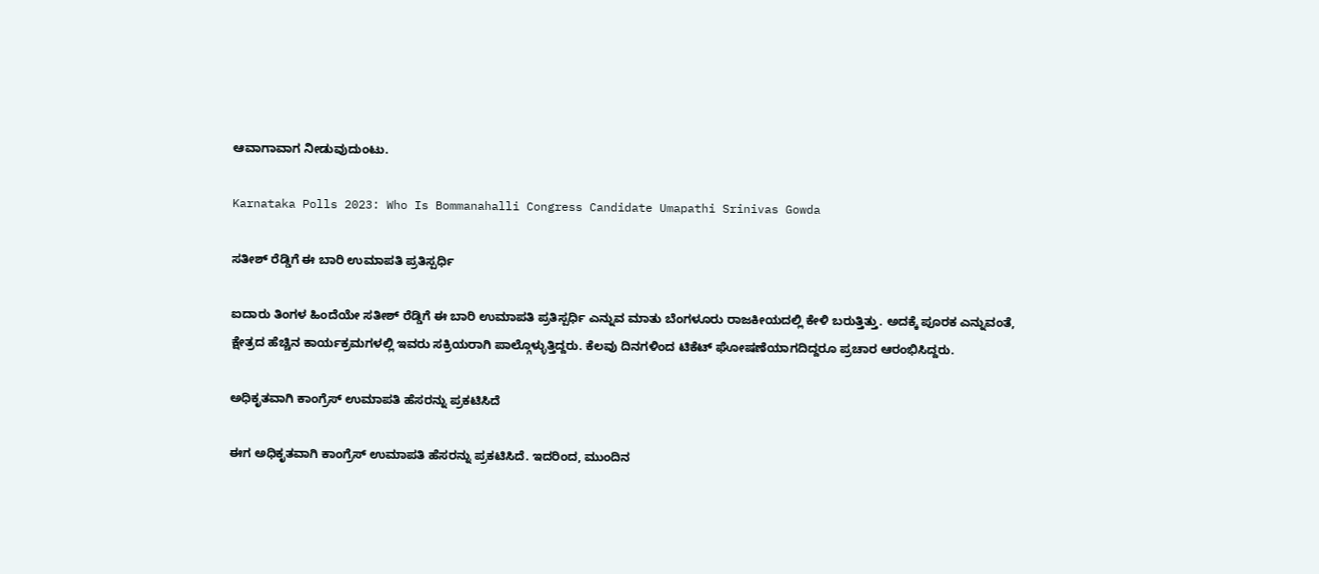ಆವಾಗಾವಾಗ ನೀಡುವುದುಂಟು.

Karnataka Polls 2023: Who Is Bommanahalli Congress Candidate Umapathi Srinivas Gowda

ಸತೀಶ್ ರೆಡ್ಡಿಗೆ ಈ ಬಾರಿ ಉಮಾಪತಿ ಪ್ರತಿಸ್ಪರ್ಧಿ

ಐದಾರು ತಿಂಗಳ ಹಿಂದೆಯೇ ಸತೀಶ್ ರೆಡ್ಡಿಗೆ ಈ ಬಾರಿ ಉಮಾಪತಿ ಪ್ರತಿಸ್ಪರ್ಧಿ ಎನ್ನುವ ಮಾತು ಬೆಂಗಳೂರು ರಾಜಕೀಯದಲ್ಲಿ ಕೇಳಿ ಬರುತ್ತಿತ್ತು. ಅದಕ್ಕೆ ಪೂರಕ ಎನ್ನುವಂತೆ, ಕ್ಷೇತ್ರದ ಹೆಚ್ಚಿನ ಕಾರ್ಯಕ್ರಮಗಳಲ್ಲಿ ಇವರು ಸಕ್ರಿಯರಾಗಿ ಪಾಲ್ಗೊಳ್ಳುತ್ತಿದ್ದರು. ಕೆಲವು ದಿನಗಳಿಂದ ಟಿಕೆಟ್ ಘೋಷಣೆಯಾಗದಿದ್ದರೂ ಪ್ರಚಾರ ಆರಂಭಿಸಿದ್ದರು.

ಅಧಿಕೃತವಾಗಿ ಕಾಂಗ್ರೆಸ್ ಉಮಾಪತಿ ಹೆಸರನ್ನು ಪ್ರಕಟಿಸಿದೆ

ಈಗ ಅಧಿಕೃತವಾಗಿ ಕಾಂಗ್ರೆಸ್ ಉಮಾಪತಿ ಹೆಸರನ್ನು ಪ್ರಕಟಿಸಿದೆ. ಇದರಿಂದ, ಮುಂದಿನ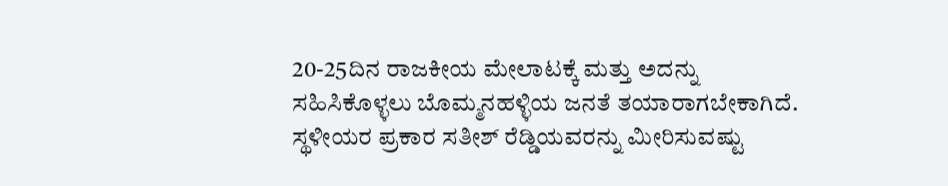20-25ದಿನ ರಾಜಕೀಯ ಮೇಲಾಟಕ್ಕೆ ಮತ್ತು ಅದನ್ನು ಸಹಿಸಿಕೊಳ್ಳಲು ಬೊಮ್ಮನಹಳ್ಳಿಯ ಜನತೆ ತಯಾರಾಗಬೇಕಾಗಿದೆ. ಸ್ಥಳೀಯರ ಪ್ರಕಾರ ಸತೀಶ್ ರೆಡ್ಡಿಯವರನ್ನು ಮೀರಿಸುವಷ್ಟು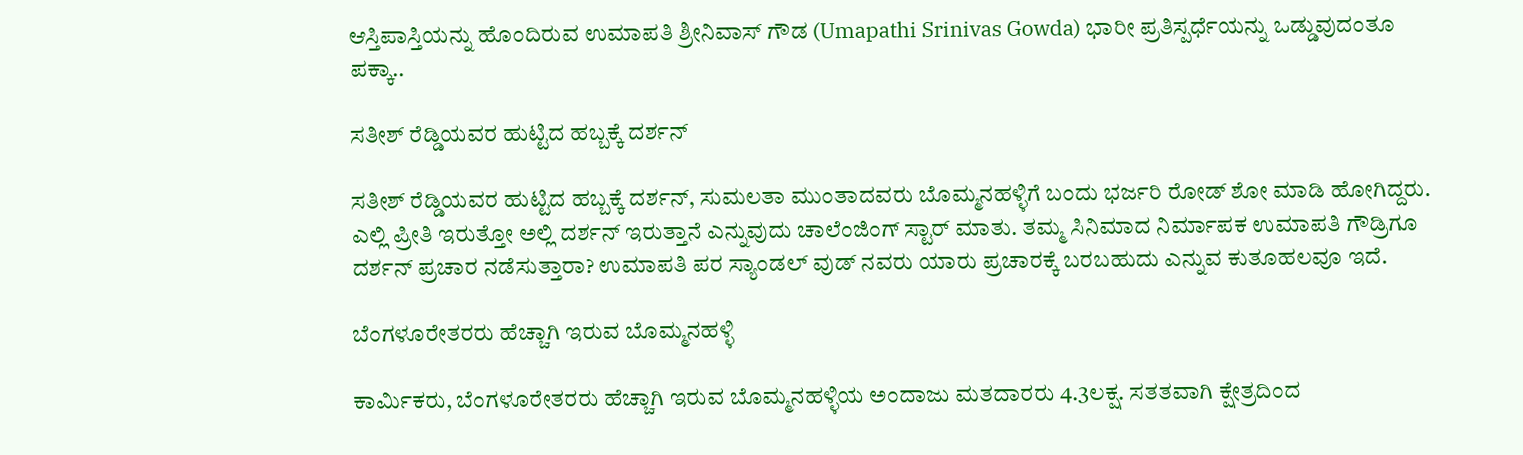ಆಸ್ತಿಪಾಸ್ತಿಯನ್ನು ಹೊಂದಿರುವ ಉಮಾಪತಿ ಶ್ರೀನಿವಾಸ್ ಗೌಡ (Umapathi Srinivas Gowda) ಭಾರೀ ಪ್ರತಿಸ್ಪರ್ಧೆಯನ್ನು ಒಡ್ಡುವುದಂತೂ ಪಕ್ಕಾ..

ಸತೀಶ್ ರೆಡ್ಡಿಯವರ ಹುಟ್ಟಿದ ಹಬ್ಬಕ್ಕೆ ದರ್ಶನ್

ಸತೀಶ್ ರೆಡ್ಡಿಯವರ ಹುಟ್ಟಿದ ಹಬ್ಬಕ್ಕೆ ದರ್ಶನ್, ಸುಮಲತಾ ಮುಂತಾದವರು ಬೊಮ್ಮನಹಳ್ಳಿಗೆ ಬಂದು ಭರ್ಜರಿ ರೋಡ್ ಶೋ ಮಾಡಿ ಹೋಗಿದ್ದರು. ಎಲ್ಲಿ ಪ್ರೀತಿ ಇರುತ್ತೋ ಅಲ್ಲಿ ದರ್ಶನ್ ಇರುತ್ತಾನೆ ಎನ್ನುವುದು ಚಾಲೆಂಜಿಂಗ್ ಸ್ಟಾರ್ ಮಾತು. ತಮ್ಮ ಸಿನಿಮಾದ ನಿರ್ಮಾಪಕ ಉಮಾಪತಿ ಗೌಡ್ರಿಗೂ ದರ್ಶನ್ ಪ್ರಚಾರ ನಡೆಸುತ್ತಾರಾ? ಉಮಾಪತಿ ಪರ ಸ್ಯಾಂಡಲ್ ವುಡ್ ನವರು ಯಾರು ಪ್ರಚಾರಕ್ಕೆ ಬರಬಹುದು ಎನ್ನುವ ಕುತೂಹಲವೂ ಇದೆ.

ಬೆಂಗಳೂರೇತರರು ಹೆಚ್ಚಾಗಿ ಇರುವ ಬೊಮ್ಮನಹಳ್ಳಿ

ಕಾರ್ಮಿಕರು, ಬೆಂಗಳೂರೇತರರು ಹೆಚ್ಚಾಗಿ ಇರುವ ಬೊಮ್ಮನಹಳ್ಳಿಯ ಅಂದಾಜು ಮತದಾರರು 4.3ಲಕ್ಷ. ಸತತವಾಗಿ ಕ್ಷೇತ್ರದಿಂದ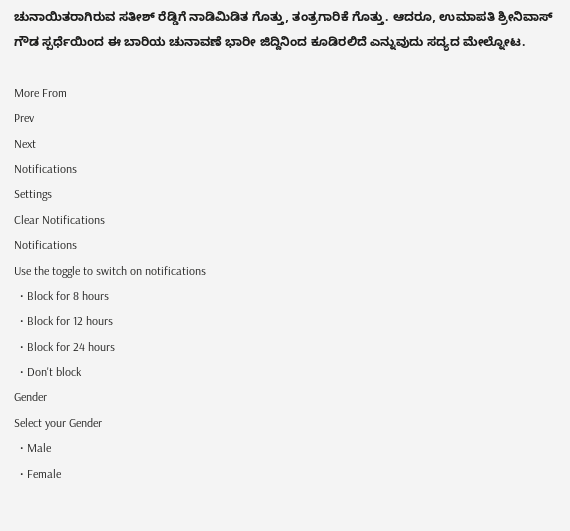ಚುನಾಯಿತರಾಗಿರುವ ಸತೀಶ್ ರೆಡ್ಡಿಗೆ ನಾಡಿಮಿಡಿತ ಗೊತ್ತು, ತಂತ್ರಗಾರಿಕೆ ಗೊತ್ತು. ಆದರೂ, ಉಮಾಪತಿ ಶ್ರೀನಿವಾಸ್ ಗೌಡ ಸ್ಪರ್ಧೆಯಿಂದ ಈ ಬಾರಿಯ ಚುನಾವಣೆ ಭಾರೀ ಜಿದ್ದಿನಿಂದ ಕೂಡಿರಲಿದೆ ಎನ್ನುವುದು ಸದ್ಯದ ಮೇಲ್ನೋಟ.

More From
Prev
Next
Notifications
Settings
Clear Notifications
Notifications
Use the toggle to switch on notifications
  • Block for 8 hours
  • Block for 12 hours
  • Block for 24 hours
  • Don't block
Gender
Select your Gender
  • Male
  • Female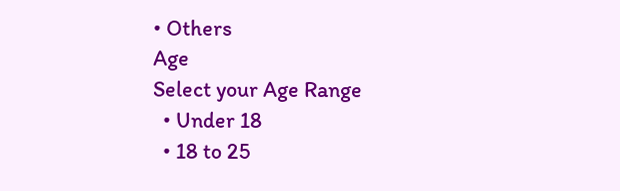• Others
Age
Select your Age Range
  • Under 18
  • 18 to 25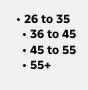• 26 to 35
  • 36 to 45
  • 45 to 55
  • 55+